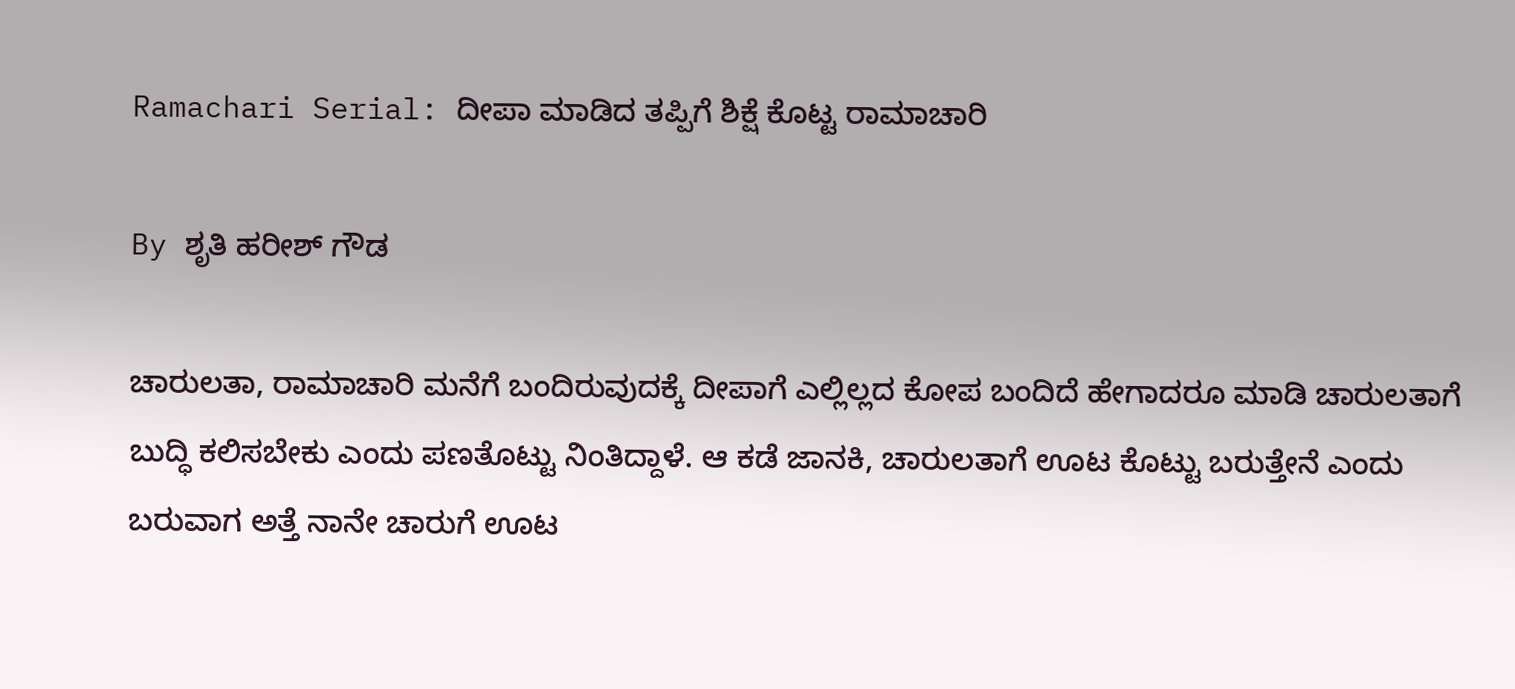Ramachari Serial: ದೀಪಾ ಮಾಡಿದ ತಪ್ಪಿಗೆ ಶಿಕ್ಷೆ ಕೊಟ್ಟ ರಾಮಾಚಾರಿ

By ಶೃತಿ ಹರೀಶ್ ಗೌಡ

ಚಾರುಲತಾ, ರಾಮಾಚಾರಿ ಮನೆಗೆ ಬಂದಿರುವುದಕ್ಕೆ ದೀಪಾಗೆ ಎಲ್ಲಿಲ್ಲದ ಕೋಪ ಬಂದಿದೆ ಹೇಗಾದರೂ ಮಾಡಿ ಚಾರುಲತಾಗೆ ಬುದ್ಧಿ ಕಲಿಸಬೇಕು ಎಂದು ಪಣತೊಟ್ಟು ನಿಂತಿದ್ದಾಳೆ. ಆ ಕಡೆ ಜಾನಕಿ, ಚಾರುಲತಾಗೆ ಊಟ ಕೊಟ್ಟು ಬರುತ್ತೇನೆ ಎಂದು ಬರುವಾಗ ಅತ್ತೆ ನಾನೇ ಚಾರುಗೆ ಊಟ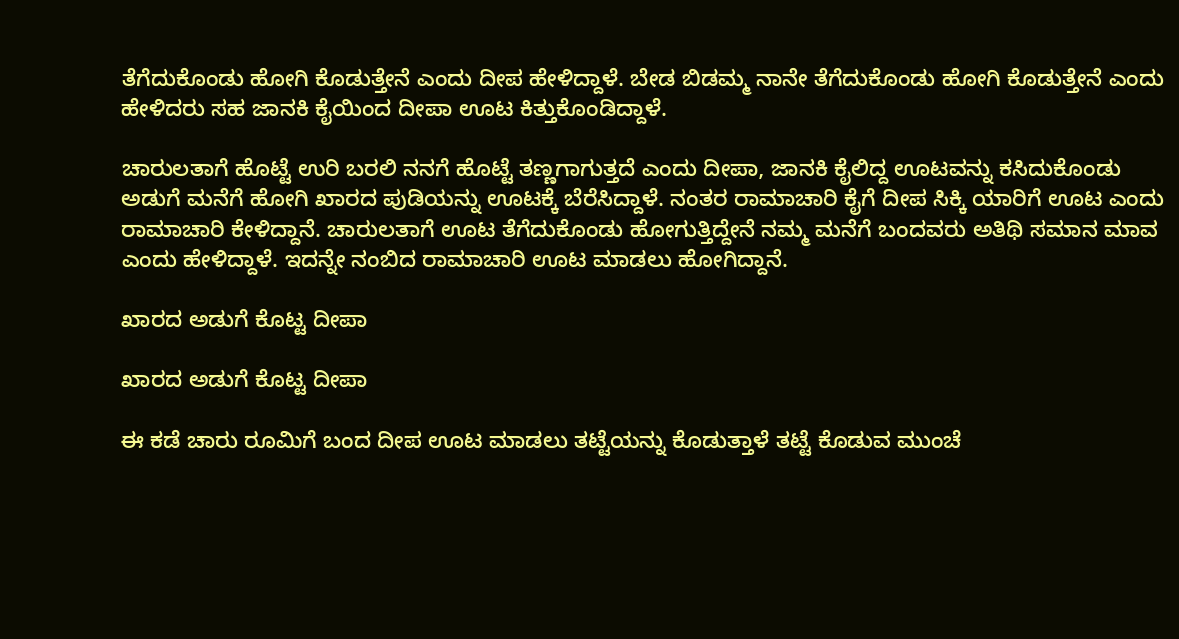ತೆಗೆದುಕೊಂಡು ಹೋಗಿ ಕೊಡುತ್ತೇನೆ ಎಂದು ದೀಪ ಹೇಳಿದ್ದಾಳೆ. ಬೇಡ ಬಿಡಮ್ಮ ನಾನೇ ತೆಗೆದುಕೊಂಡು ಹೋಗಿ ಕೊಡುತ್ತೇನೆ ಎಂದು ಹೇಳಿದರು ಸಹ ಜಾನಕಿ ಕೈಯಿಂದ ದೀಪಾ ಊಟ ಕಿತ್ತುಕೊಂಡಿದ್ದಾಳೆ.

ಚಾರುಲತಾಗೆ ಹೊಟ್ಟೆ ಉರಿ ಬರಲಿ ನನಗೆ ಹೊಟ್ಟೆ ತಣ್ಣಗಾಗುತ್ತದೆ ಎಂದು ದೀಪಾ, ಜಾನಕಿ ಕೈಲಿದ್ದ ಊಟವನ್ನು ಕಸಿದುಕೊಂಡು ಅಡುಗೆ ಮನೆಗೆ ಹೋಗಿ ಖಾರದ ಪುಡಿಯನ್ನು ಊಟಕ್ಕೆ ಬೆರೆಸಿದ್ದಾಳೆ. ನಂತರ ರಾಮಾಚಾರಿ ಕೈಗೆ ದೀಪ ಸಿಕ್ಕಿ ಯಾರಿಗೆ ಊಟ ಎಂದು ರಾಮಾಚಾರಿ ಕೇಳಿದ್ದಾನೆ. ಚಾರುಲತಾಗೆ ಊಟ ತೆಗೆದುಕೊಂಡು ಹೋಗುತ್ತಿದ್ದೇನೆ ನಮ್ಮ ಮನೆಗೆ ಬಂದವರು ಅತಿಥಿ ಸಮಾನ ಮಾವ ಎಂದು ಹೇಳಿದ್ದಾಳೆ. ಇದನ್ನೇ ನಂಬಿದ ರಾಮಾಚಾರಿ ಊಟ ಮಾಡಲು ಹೋಗಿದ್ದಾನೆ.

ಖಾರದ ಅಡುಗೆ ಕೊಟ್ಟ ದೀಪಾ

ಖಾರದ ಅಡುಗೆ ಕೊಟ್ಟ ದೀಪಾ

ಈ ಕಡೆ ಚಾರು ರೂಮಿಗೆ ಬಂದ ದೀಪ ಊಟ ಮಾಡಲು ತಟ್ಟೆಯನ್ನು ಕೊಡುತ್ತಾಳೆ ತಟ್ಟೆ ಕೊಡುವ ಮುಂಚೆ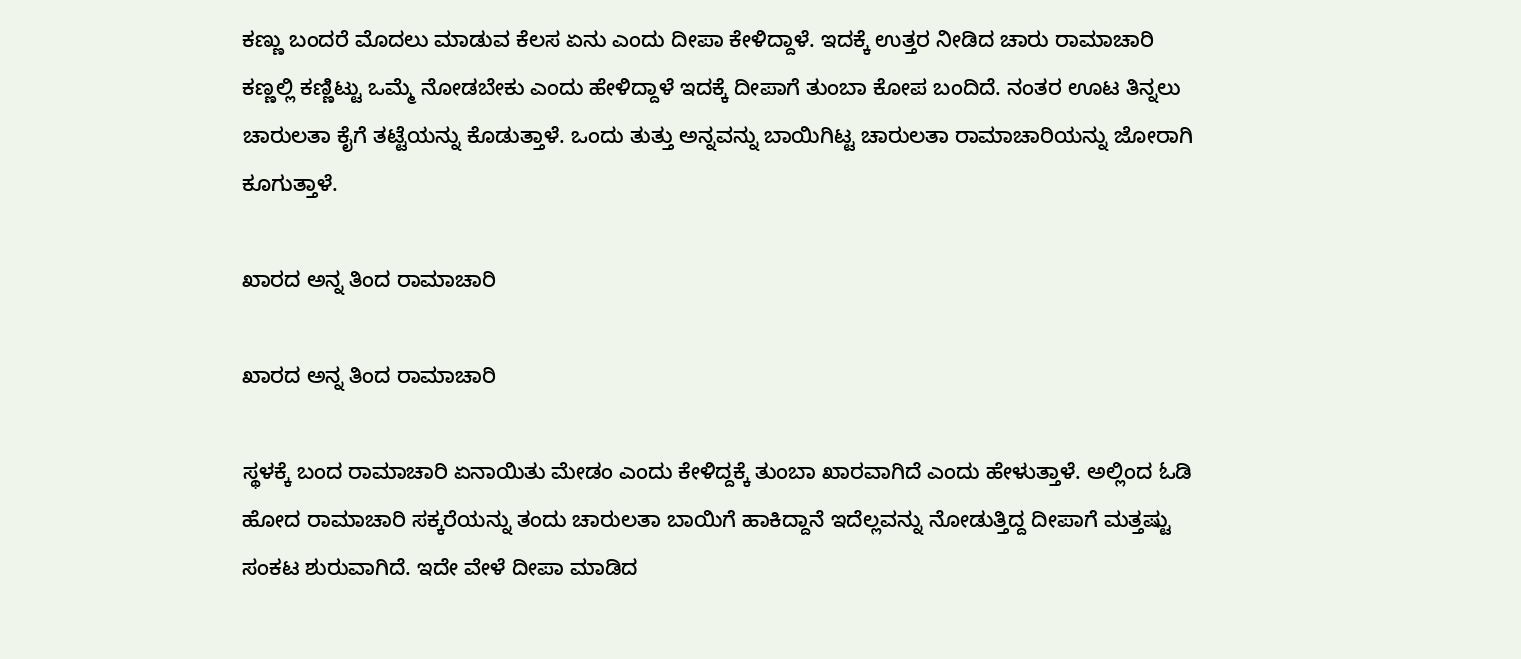ಕಣ್ಣು ಬಂದರೆ ಮೊದಲು ಮಾಡುವ ಕೆಲಸ ಏನು ಎಂದು ದೀಪಾ ಕೇಳಿದ್ದಾಳೆ. ಇದಕ್ಕೆ ಉತ್ತರ ನೀಡಿದ ಚಾರು ರಾಮಾಚಾರಿ ಕಣ್ಣಲ್ಲಿ ಕಣ್ಣಿಟ್ಟು ಒಮ್ಮೆ ನೋಡಬೇಕು ಎಂದು ಹೇಳಿದ್ದಾಳೆ ಇದಕ್ಕೆ ದೀಪಾಗೆ ತುಂಬಾ ಕೋಪ ಬಂದಿದೆ. ನಂತರ ಊಟ ತಿನ್ನಲು ಚಾರುಲತಾ ಕೈಗೆ ತಟ್ಟೆಯನ್ನು ಕೊಡುತ್ತಾಳೆ. ಒಂದು ತುತ್ತು ಅನ್ನವನ್ನು ಬಾಯಿಗಿಟ್ಟ ಚಾರುಲತಾ ರಾಮಾಚಾರಿಯನ್ನು ಜೋರಾಗಿ ಕೂಗುತ್ತಾಳೆ.

ಖಾರದ ಅನ್ನ ತಿಂದ ರಾಮಾಚಾರಿ

ಖಾರದ ಅನ್ನ ತಿಂದ ರಾಮಾಚಾರಿ

ಸ್ಥಳಕ್ಕೆ ಬಂದ ರಾಮಾಚಾರಿ ಏನಾಯಿತು ಮೇಡಂ ಎಂದು ಕೇಳಿದ್ದಕ್ಕೆ ತುಂಬಾ ಖಾರವಾಗಿದೆ ಎಂದು ಹೇಳುತ್ತಾಳೆ. ಅಲ್ಲಿಂದ ಓಡಿ ಹೋದ ರಾಮಾಚಾರಿ ಸಕ್ಕರೆಯನ್ನು ತಂದು ಚಾರುಲತಾ ಬಾಯಿಗೆ ಹಾಕಿದ್ದಾನೆ ಇದೆಲ್ಲವನ್ನು ನೋಡುತ್ತಿದ್ದ ದೀಪಾಗೆ ಮತ್ತಷ್ಟು ಸಂಕಟ ಶುರುವಾಗಿದೆ. ಇದೇ ವೇಳೆ ದೀಪಾ ಮಾಡಿದ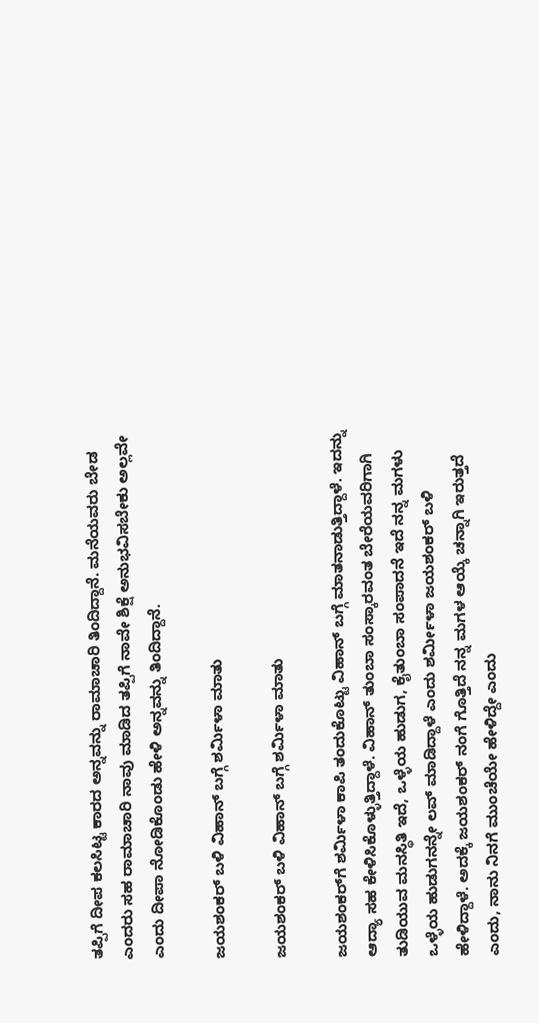ತಪ್ಪಿಗೆ ದೀಪ ಕಲಸಿಟ್ಟ ಕಾರದ ಅನ್ನವನ್ನು ರಾಮಾಚಾರಿ ತಿಂದಿದ್ದಾನೆ. ಮನೆಯವರು ಬೇಡ ಎಂದರು ಸಹ ರಾಮಾಚಾರಿ ನಾವು ಮಾಡಿದ ತಪ್ಪಿಗೆ ನಾವೇ ಶಿಕ್ಷೆ ಅನುಭವಿಸಬೇಕು ಅಲ್ಲವೇ ಎಂದು ದೀಪಾ ನೋಡಿಕೊಂಡು ಹೇಳಿ ಅನ್ನವನ್ನು ತಿಂದಿದ್ದಾನೆ.

ಜಯಶಂಕರ್‌ ಬಳಿ ವಿಹಾನ್ ಬಗ್ಗೆ ಶರ್ಮಿಳಾ ಮಾತು

ಜಯಶಂಕರ್‌ ಬಳಿ ವಿಹಾನ್ ಬಗ್ಗೆ ಶರ್ಮಿಳಾ ಮಾತು

ಜಯಶಂಕರ್‌ಗೆ ಶರ್ಮಿಳಾ ಕಾಪಿ ತಂದುಕೊಟ್ಟು ವಿಹಾನ್ ಬಗ್ಗೆ ಮಾತನಾಡುತ್ತಿದ್ದಾಳೆ. ಇದನ್ನು ಆದ್ಯಾ ಸಹ ಕೇಳಿಸಿಕೊಳ್ಳುತ್ತಿದ್ದಾಳೆ. ವಿಹಾನ್ ತುಂಬಾ ಸಂಸ್ಕಾರವಂತ ಬೇರೆಯವರಿಗಾಗಿ ತುಡಿಯುವ ಮನಸ್ಥಿತಿ ಇದೆ, ಒಳ್ಳೆಯ‌ ಹುಡುಗ, ಕೈತುಂಬಾ ಸಂಪಾದನೆ ಇದೆ ನನ್ನ ಮಗಳು ಒಳ್ಳೆಯ ಹುಡುಗನನ್ನೇ ಲವ್ ಮಾಡಿದ್ದಾಳೆ ಎಂದು ಶರ್ಮೀಳಾ ಜಯಶಂಕರ್ ಬಳಿ ಹೇಳಿದ್ದಾಳೆ. ಅದಕ್ಕೆ ಜಯಶಂಕರ್ ನಂಗೆ ಗೊತ್ತಿದೆ ನನ್ನ ಮಗಳ ಆಯ್ಕೆ ಚನ್ನಾಗಿ ಇರುತ್ತದೆ ಎಂದು, ನಾನು ನಿನಗೆ ಮುಂಚೆಯೇ‌ ಹೇಳಿದ್ದೇ ಎಂದು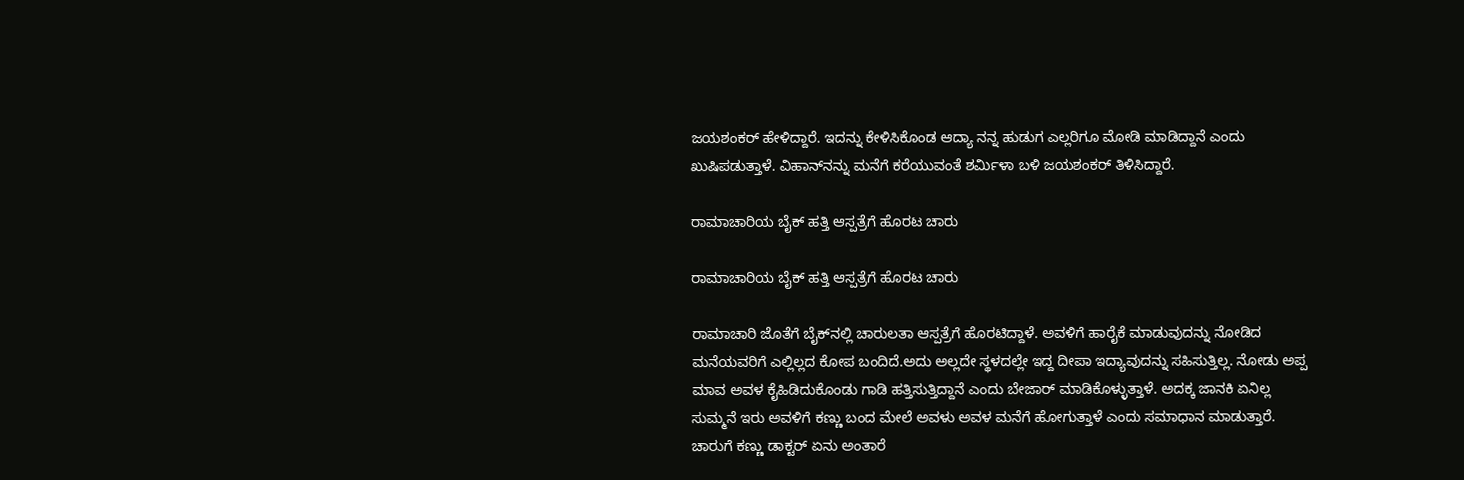ಜಯಶಂಕರ್ ಹೇಳಿದ್ದಾರೆ. ಇದನ್ನು ಕೇಳಿಸಿಕೊಂಡ ಆದ್ಯಾ ನನ್ನ ಹುಡುಗ ಎಲ್ಲರಿಗೂ ಮೋಡಿ ಮಾಡಿದ್ದಾನೆ ‌ಎಂದು ಖುಷಿಪಡುತ್ತಾಳೆ. ವಿಹಾನ್‌ನನ್ನು ಮನೆಗೆ ಕರೆಯುವಂತೆ ಶರ್ಮಿಳಾ ಬಳಿ ಜಯಶಂಕರ್ ತಿಳಿಸಿದ್ದಾರೆ.

ರಾಮಾಚಾರಿಯ ಬೈಕ್ ಹತ್ತಿ ಆಸ್ಪತ್ರೆಗೆ ಹೊರಟ ಚಾರು

ರಾಮಾಚಾರಿಯ ಬೈಕ್ ಹತ್ತಿ ಆಸ್ಪತ್ರೆಗೆ ಹೊರಟ ಚಾರು

ರಾಮಾಚಾರಿ ಜೊತೆಗೆ ಬೈಕ್‌ನಲ್ಲಿ ಚಾರುಲತಾ ಆಸ್ಪತ್ರೆಗೆ ಹೊರಟಿದ್ದಾಳೆ. ಅವಳಿಗೆ ಹಾರೈಕೆ ಮಾಡುವುದನ್ನು ನೋಡಿದ ಮನೆಯವರಿಗೆ ಎಲ್ಲಿಲ್ಲದ ಕೋಪ‌ ಬಂದಿದೆ.ಅದು ಅಲ್ಲದೇ ಸ್ಥಳದಲ್ಲೇ ‌ಇದ್ದ ದೀಪಾ ಇದ್ಯಾವುದನ್ನು ಸಹಿಸುತ್ತಿಲ್ಲ. ನೋಡು ಅಪ್ಪ ಮಾವ ಅವಳ ಕೈಹಿಡಿದುಕೊಂಡು ಗಾಡಿ ಹತ್ತಿಸುತ್ತಿದ್ದಾನೆ ಎಂದು ಬೇಜಾರ್ ಮಾಡಿಕೊಳ್ಳುತ್ತಾಳೆ. ಅದಕ್ಕ ಜಾನಕಿ ಏನಿಲ್ಲ ಸುಮ್ಮನೆ ಇರು ಅವಳಿಗೆ ಕಣ್ಣು ಬಂದ ಮೇಲೆ ಅವಳು ಅವಳ ಮನೆಗೆ ಹೋಗುತ್ತಾಳೆ ಎಂದು ಸಮಾಧಾನ ಮಾಡುತ್ತಾರೆ. ಚಾರುಗೆ ಕಣ್ಣು ಡಾಕ್ಟರ್ ಏನು ಅಂತಾರೆ‌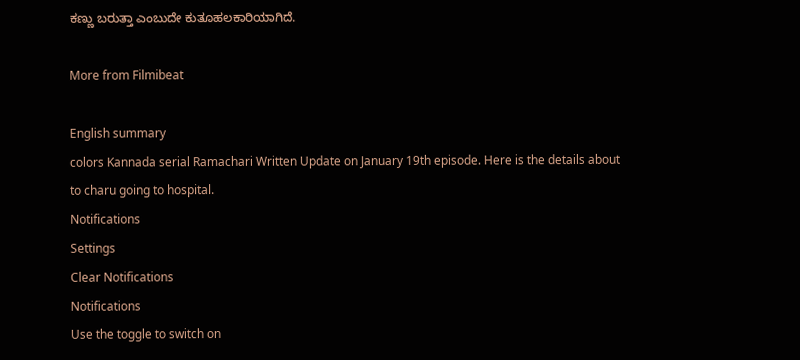ಕಣ್ಣು ಬರುತ್ತಾ ಎಂಬುದೇ ಕುತೂಹಲಕಾರಿಯಾಗಿದೆ.

More from Filmibeat

English summary
colors Kannada serial Ramachari Written Update on January 19th episode. Here is the details about to charu going to hospital.
Notifications
Settings
Clear Notifications
Notifications
Use the toggle to switch on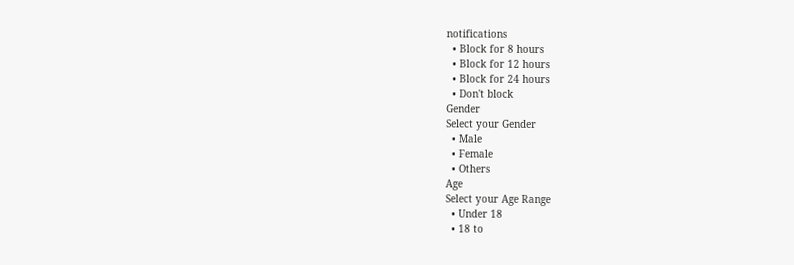notifications
  • Block for 8 hours
  • Block for 12 hours
  • Block for 24 hours
  • Don't block
Gender
Select your Gender
  • Male
  • Female
  • Others
Age
Select your Age Range
  • Under 18
  • 18 to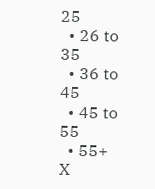25
  • 26 to 35
  • 36 to 45
  • 45 to 55
  • 55+
X